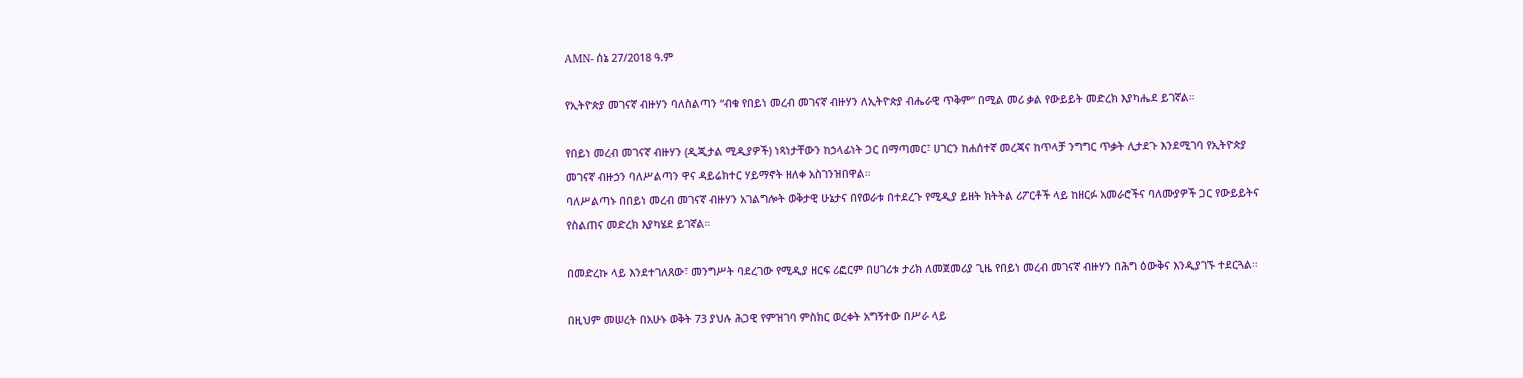AMN- ሰኔ 27/2018 ዓ.ም

የኢትዮጵያ መገናኛ ብዙሃን ባለስልጣን “ብቁ የበይነ መረብ መገናኛ ብዙሃን ለኢትዮጵያ ብሔራዊ ጥቅም” በሚል መሪ ቃል የውይይት መድረክ እያካሔደ ይገኛል።

የበይነ መረብ መገናኛ ብዙሃን (ዲጂታል ሚዲያዎች) ነጻነታቸውን ከኃላፊነት ጋር በማጣመር፣ ሀገርን ከሐሰተኛ መረጃና ከጥላቻ ንግግር ጥቃት ሊታደጉ እንደሚገባ የኢትዮጵያ መገናኛ ብዙኃን ባለሥልጣን ዋና ዳይሬክተር ሃይማኖት ዘለቀ አስገንዝበዋል።
ባለሥልጣኑ በበይነ መረብ መገናኛ ብዙሃን አገልግሎት ወቅታዊ ሁኔታና በየወራቱ በተደረጉ የሚዲያ ይዘት ክትትል ሪፖርቶች ላይ ከዘርፉ አመራሮችና ባለሙያዎች ጋር የውይይትና የስልጠና መድረክ እያካሄደ ይገኛል።

በመድረኩ ላይ እንደተገለጸው፣ መንግሥት ባደረገው የሚዲያ ዘርፍ ሪፎርም በሀገሪቱ ታሪክ ለመጀመሪያ ጊዜ የበይነ መረብ መገናኛ ብዙሃን በሕግ ዕውቅና እንዲያገኙ ተደርጓል።

በዚህም መሠረት በአሁኑ ወቅት 73 ያህሉ ሕጋዊ የምዝገባ ምስክር ወረቀት አግኝተው በሥራ ላይ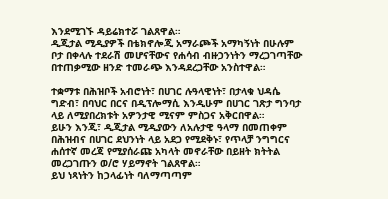እንደሚገኙ ዳይሬክተሯ ገልጸዋል።
ዲጂታል ሚዲያዎች በቴክኖሎጂ አማራጮች አማካኝነት በሁሉም ቦታ በቀላሉ ተደራሽ መሆናቸውና የሐሳብ ብዙኃንነትን ማረጋገጣቸው በተጠቃሚው ዘንድ ተመራጭ እንዳደረጋቸው አንስተዋል።

ተቋማቱ በሕዝቦች አብሮነት፣ በሀገር ሉዓላዊነት፣ በታላቁ ህዳሴ ግድብ፣ በባህር በርና በዲፕሎማሲ እንዲሁም በሀገር ገጽታ ግንባታ ላይ ለሚያበረክቱት አዎንታዊ ሚናም ምስጋና አቅርበዋል።
ይሁን እንጂ፣ ዲጂታል ሚዲያውን ለአሉታዊ ዓላማ በመጠቀም በሕዝብና በሀገር ደህንነት ላይ አደጋ የሚደቅኑ፣ የጥላቻ ንግግርና ሐሰተኛ መረጃ የሚያሰራጩ አካላት መኖራቸው በይዘት ክትትል መረጋገጡን ወ/ሮ ሃይማኖት ገልጸዋል።
ይህ ነጻነትን ከኃላፊነት ባለማጣጣም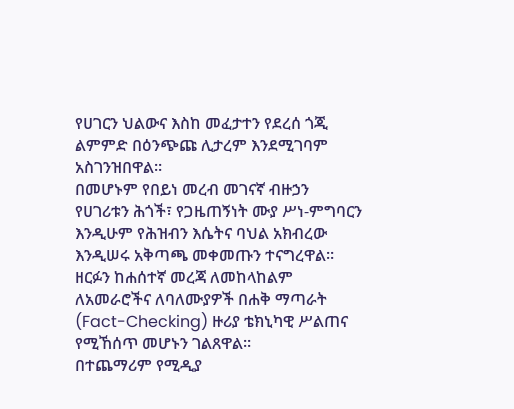የሀገርን ህልውና እስከ መፈታተን የደረሰ ጎጂ ልምምድ በዕንጭጩ ሊታረም እንደሚገባም አስገንዝበዋል።
በመሆኑም የበይነ መረብ መገናኛ ብዙኃን የሀገሪቱን ሕጎች፣ የጋዜጠኝነት ሙያ ሥነ-ምግባርን እንዲሁም የሕዝብን እሴትና ባህል አክብረው እንዲሠሩ አቅጣጫ መቀመጡን ተናግረዋል።
ዘርፉን ከሐሰተኛ መረጃ ለመከላከልም ለአመራሮችና ለባለሙያዎች በሐቅ ማጣራት (Fact-Checking) ዙሪያ ቴክኒካዊ ሥልጠና የሚኸሰጥ መሆኑን ገልጸዋል።
በተጨማሪም የሚዲያ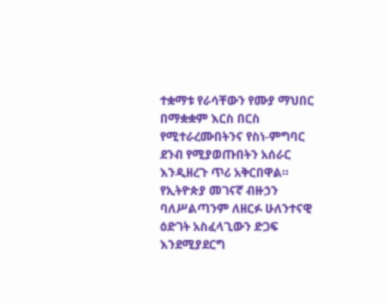ተቋማቱ የራሳቸውን የሙያ ማህበር በማቋቋም እርስ በርስ የሚተራረሙበትንና የስነ-ምግባር ደንብ የሚያወጡበትን አሰራር እንዲዘረጉ ጥሪ አቅርበዋል።
የኢትዮጵያ መገናኛ ብዙኃን ባለሥልጣንም ለዘርፉ ሁለንተናዊ ዕድገት አስፈላጊውን ድጋፍ እንደሚያደርግ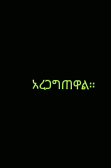አረጋግጠዋል።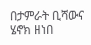በታምራት ቢሻውና ሄኖክ ዘነበ